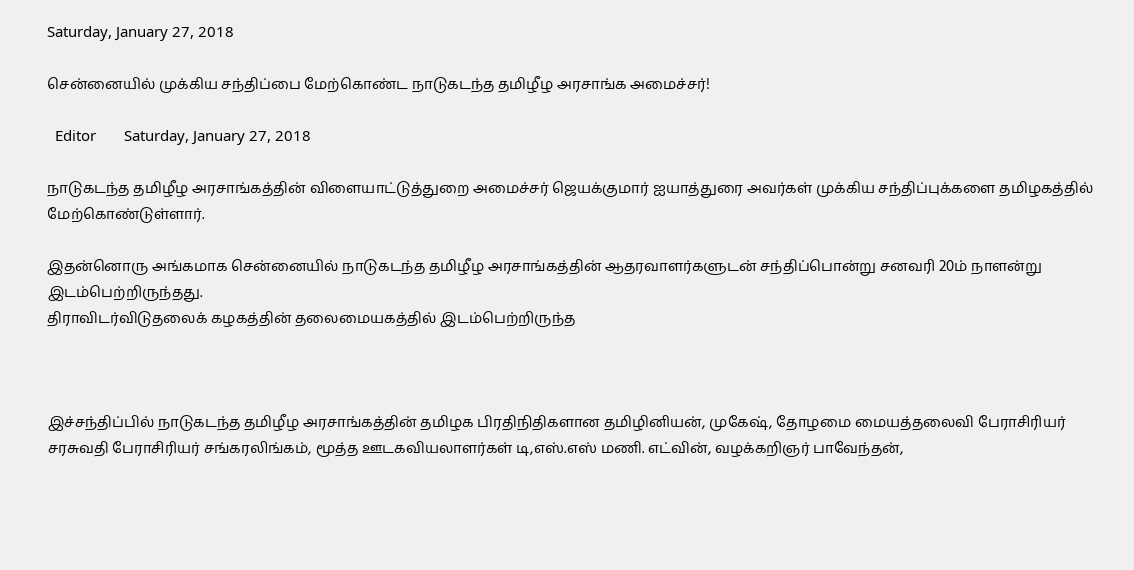Saturday, January 27, 2018

சென்னையில் முக்கிய சந்திப்பை மேற்கொண்ட நாடுகடந்த தமிழீழ அரசாங்க அமைச்சர்!

  Editor       Saturday, January 27, 2018

நாடுகடந்த தமிழீழ அரசாங்கத்தின் விளையாட்டுத்துறை அமைச்சர் ஜெயக்குமார் ஐயாத்துரை அவர்கள் முக்கிய சந்திப்புக்களை தமிழகத்தில் மேற்கொண்டுள்ளார்.

இதன்னொரு அங்கமாக சென்னையில் நாடுகடந்த தமிழீழ அரசாங்கத்தின் ஆதரவாளர்களுடன் சந்திப்பொன்று சனவரி 20ம் நாளன்று இடம்பெற்றிருந்தது.
திராவிடர்விடுதலைக் கழகத்தின் தலைமையகத்தில் இடம்பெற்றிருந்த



இச்சந்திப்பில் நாடுகடந்த தமிழீழ அரசாங்கத்தின் தமிழக பிரதிநிதிகளான தமிழினியன், முகேஷ், தோழமை மையத்தலைவி பேராசிரியர் சரசுவதி பேராசிரியர் சங்கரலிங்கம், மூத்த ஊடகவியலாளர்கள் டி,எஸ்.எஸ் மணி. எட்வின், வழக்கறிஞர் பாவேந்தன்,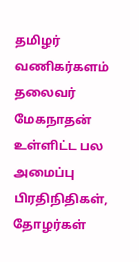தமிழர் வணிகர்களம் தலைவர் மேகநாதன் உள்ளிட்ட பல அமைப்பு பிரதிநிதிகள், தோழர்கள்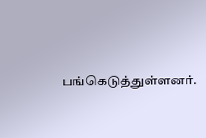பங்கெடுத்துள்ளனர்.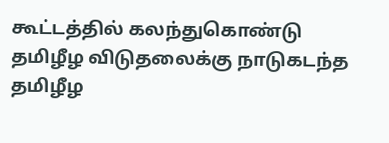கூட்டத்தில் கலந்துகொண்டு தமிழீழ விடுதலைக்கு நாடுகடந்த தமிழீழ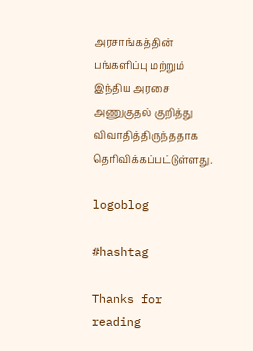அரசாங்கத்தின் பங்களிப்பு மற்றும் இந்திய அரசை அணுகுதல் குறித்து விவாதித்திருந்ததாக தெரிவிக்கப்பட்டுள்ளது.

logoblog

#hashtag

Thanks for reading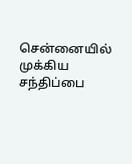சென்னையில் முக்கிய சந்திப்பை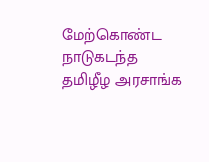மேற்கொண்ட நாடுகடந்த தமிழீழ அரசாங்க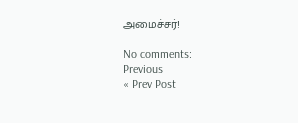அமைச்சர்!

No comments:
Previous
« Prev Post